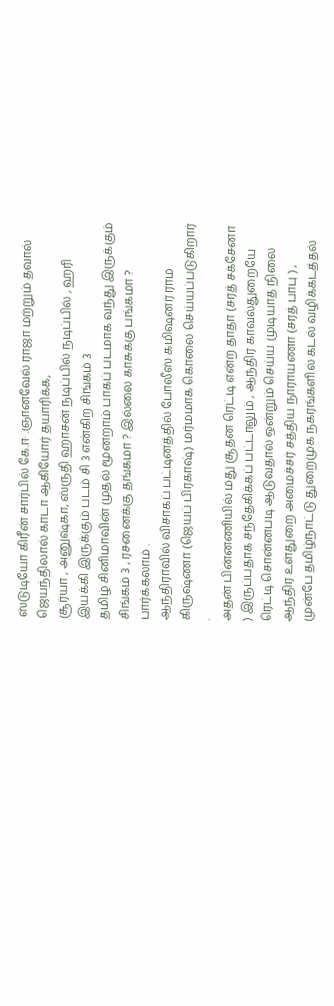ஸ்டுடியோ கிரீன் சார்பில் கே.ஈ .ஞானவேல் ராஜா மற்றும் தவால் ஜெயந்திலால் காடா ஆகியோர் தயாரிக்க,
சூர்யா , அனுஷ்கா, ஸ்ருதி ஹாசன் நடிப்பில் நடிப்பில் , ஹரி இயக்கி இருக்கும் படம் சி 3 என்கிற சிங்கம் 3
தமிழ் சினிமாவின் முதல் மூன்றாம் பாகப் படமாக வந்து இருக்கும் சிங்கம் 3 , ரசனைக்கு தங்கமா ? இல்லை காசுக்கு பங்கமா ? பார்க்கலாம் .
ஆந்திராவில் விசாகப் பட்டினத்தில் போலீஸ் கமிஷனர் ராம கிருஷ்ணா (ஜெயப் பிரகாஷ்) மர்மமாக கொலை செய்யப்படுகிறார் .
அதன் பின்னணியில் மது சூதன ரெட்டி என்ற தாதா (சரத் சக்சேனா ) இருப்பதாக சந்தேகிக்கப் பட்டாலும் , ஆந்திர காவல்துறையே ரெட்டி சொன்னபடி ஆடுவதால் ஒன்றும் செய்ய முடியாத நிலை
ஆந்திர உள்துறை அமைச்சர் சத்திய நாராயணா (சரத் பாபு ) ,
முன்பே தமிழ்நாட்டு துறைமுக நகரங்களில் கடல் வழிக்கடத்தல்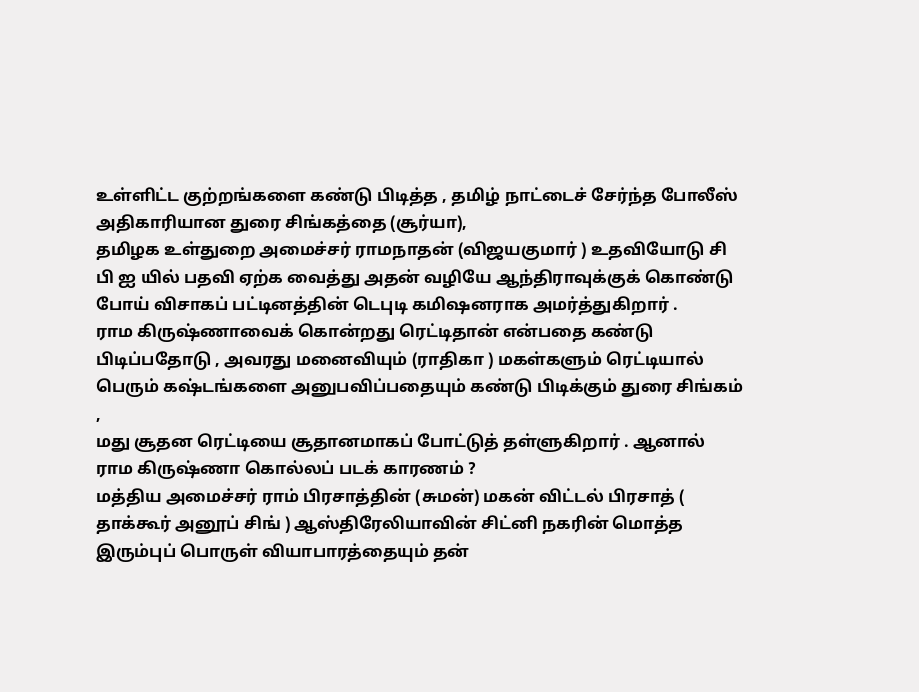உள்ளிட்ட குற்றங்களை கண்டு பிடித்த , தமிழ் நாட்டைச் சேர்ந்த போலீஸ் அதிகாரியான துரை சிங்கத்தை (சூர்யா),
தமிழக உள்துறை அமைச்சர் ராமநாதன் (விஜயகுமார் ) உதவியோடு சி பி ஐ யில் பதவி ஏற்க வைத்து அதன் வழியே ஆந்திராவுக்குக் கொண்டு போய் விசாகப் பட்டினத்தின் டெபுடி கமிஷனராக அமர்த்துகிறார் .
ராம கிருஷ்ணாவைக் கொன்றது ரெட்டிதான் என்பதை கண்டு பிடிப்பதோடு , அவரது மனைவியும் (ராதிகா ) மகள்களும் ரெட்டியால் பெரும் கஷ்டங்களை அனுபவிப்பதையும் கண்டு பிடிக்கும் துரை சிங்கம் ,
மது சூதன ரெட்டியை சூதானமாகப் போட்டுத் தள்ளுகிறார் . ஆனால் ராம கிருஷ்ணா கொல்லப் படக் காரணம் ?
மத்திய அமைச்சர் ராம் பிரசாத்தின் (சுமன்) மகன் விட்டல் பிரசாத் ( தாக்கூர் அனூப் சிங் ) ஆஸ்திரேலியாவின் சிட்னி நகரின் மொத்த இரும்புப் பொருள் வியாபாரத்தையும் தன்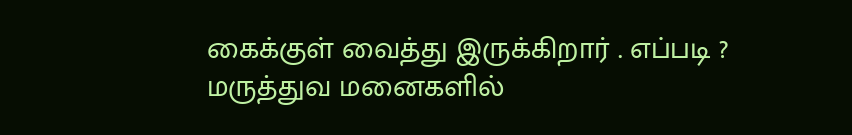கைக்குள் வைத்து இருக்கிறார் . எப்படி ?
மருத்துவ மனைகளில்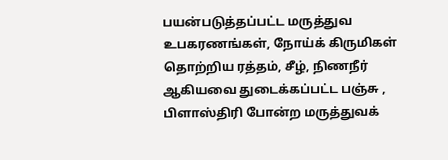பயன்படுத்தப்பட்ட மருத்துவ உபகரணங்கள், நோய்க் கிருமிகள் தொற்றிய ரத்தம், சீழ், நிணநீர் ஆகியவை துடைக்கப்பட்ட பஞ்சு , பிளாஸ்திரி போன்ற மருத்துவக்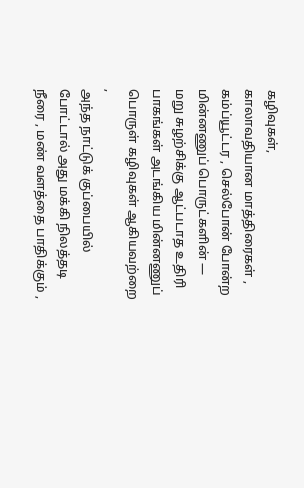கழிவுகள்,
காலாவதியான மாத்திரைகள் , கம்ப்யூட்டர , செல்போன் போன்ற மின்னணுப் பொருட்களின் — மறு சுழற்சிக்கு ஆட்படாத உதிரி பாகங்கள் அடங்கிய மின்னணுப் பொருள் கழிவுகள் ஆகியவற்றை ,
அந்த நாட்டுக் குப்பையில் போட்டால் அது மக்கி நிலத்தடி நீரை , மண் வளத்தை பாதிக்கும் ,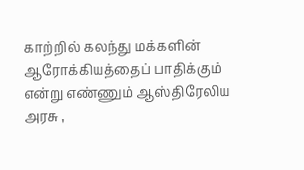காற்றில் கலந்து மக்களின் ஆரோக்கியத்தைப் பாதிக்கும் என்று எண்ணும் ஆஸ்திரேலிய அரசு ,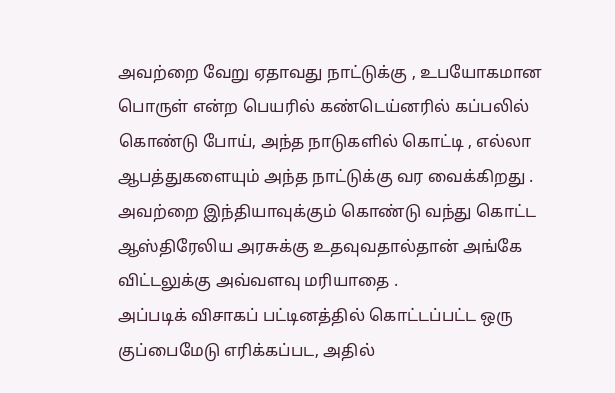அவற்றை வேறு ஏதாவது நாட்டுக்கு , உபயோகமான பொருள் என்ற பெயரில் கண்டெய்னரில் கப்பலில் கொண்டு போய், அந்த நாடுகளில் கொட்டி , எல்லா ஆபத்துகளையும் அந்த நாட்டுக்கு வர வைக்கிறது .
அவற்றை இந்தியாவுக்கும் கொண்டு வந்து கொட்ட ஆஸ்திரேலிய அரசுக்கு உதவுவதால்தான் அங்கே விட்டலுக்கு அவ்வளவு மரியாதை .
அப்படிக் விசாகப் பட்டினத்தில் கொட்டப்பட்ட ஒரு குப்பைமேடு எரிக்கப்பட, அதில்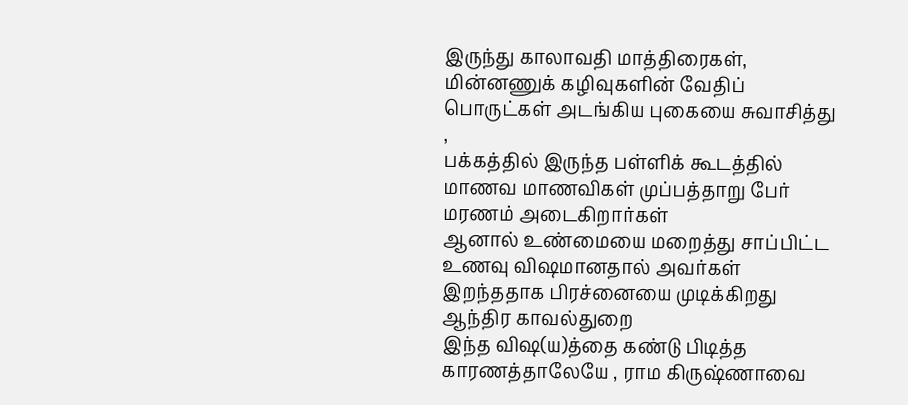இருந்து காலாவதி மாத்திரைகள், மின்னணுக் கழிவுகளின் வேதிப் பொருட்கள் அடங்கிய புகையை சுவாசித்து ,
பக்கத்தில் இருந்த பள்ளிக் கூடத்தில் மாணவ மாணவிகள் முப்பத்தாறு பேர் மரணம் அடைகிறார்கள்
ஆனால் உண்மையை மறைத்து சாப்பிட்ட உணவு விஷமானதால் அவர்கள் இறந்ததாக பிரச்னையை முடிக்கிறது ஆந்திர காவல்துறை
இந்த விஷ(ய)த்தை கண்டு பிடித்த காரணத்தாலேயே , ராம கிருஷ்ணாவை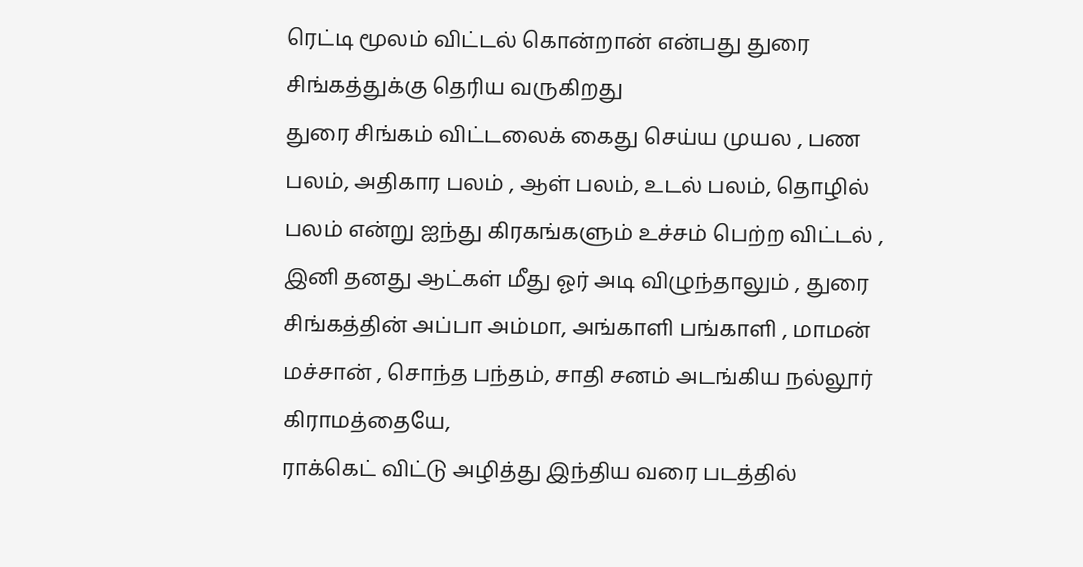ரெட்டி மூலம் விட்டல் கொன்றான் என்பது துரை சிங்கத்துக்கு தெரிய வருகிறது
துரை சிங்கம் விட்டலைக் கைது செய்ய முயல , பண பலம், அதிகார பலம் , ஆள் பலம், உடல் பலம், தொழில் பலம் என்று ஐந்து கிரகங்களும் உச்சம் பெற்ற விட்டல் ,
இனி தனது ஆட்கள் மீது ஓர் அடி விழுந்தாலும் , துரை சிங்கத்தின் அப்பா அம்மா, அங்காளி பங்காளி , மாமன் மச்சான் , சொந்த பந்தம், சாதி சனம் அடங்கிய நல்லூர் கிராமத்தையே,
ராக்கெட் விட்டு அழித்து இந்திய வரை படத்தில்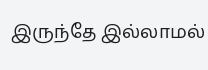இருந்தே இல்லாமல்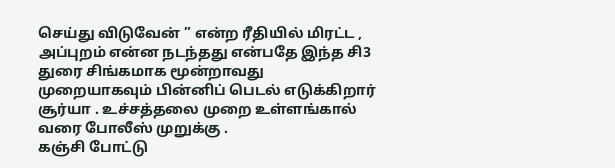செய்து விடுவேன் ” என்ற ரீதியில் மிரட்ட ,
அப்புறம் என்ன நடந்தது என்பதே இந்த சி3
துரை சிங்கமாக மூன்றாவது முறையாகவும் பின்னிப் பெடல் எடுக்கிறார் சூர்யா . உச்சத்தலை முறை உள்ளங்கால் வரை போலீஸ் முறுக்கு .
கஞ்சி போட்டு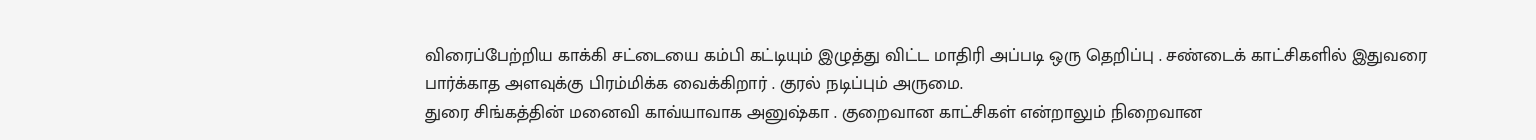விரைப்பேற்றிய காக்கி சட்டையை கம்பி கட்டியும் இழுத்து விட்ட மாதிரி அப்படி ஒரு தெறிப்பு . சண்டைக் காட்சிகளில் இதுவரை பார்க்காத அளவுக்கு பிரம்மிக்க வைக்கிறார் . குரல் நடிப்பும் அருமை.
துரை சிங்கத்தின் மனைவி காவ்யாவாக அனுஷ்கா . குறைவான காட்சிகள் என்றாலும் நிறைவான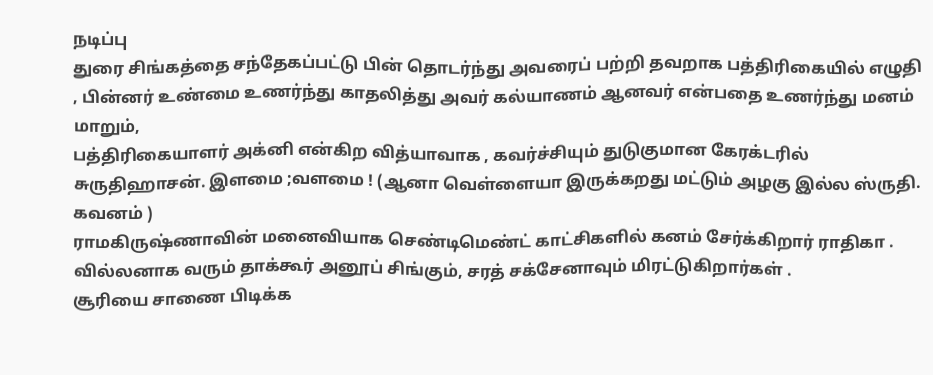நடிப்பு
துரை சிங்கத்தை சந்தேகப்பட்டு பின் தொடர்ந்து அவரைப் பற்றி தவறாக பத்திரிகையில் எழுதி , பின்னர் உண்மை உணர்ந்து காதலித்து அவர் கல்யாணம் ஆனவர் என்பதை உணர்ந்து மனம் மாறும்,
பத்திரிகையாளர் அக்னி என்கிற வித்யாவாக , கவர்ச்சியும் துடுகுமான கேரக்டரில் சுருதிஹாசன். இளமை ;வளமை ! (ஆனா வெள்ளையா இருக்கறது மட்டும் அழகு இல்ல ஸ்ருதி. கவனம் )
ராமகிருஷ்ணாவின் மனைவியாக செண்டிமெண்ட் காட்சிகளில் கனம் சேர்க்கிறார் ராதிகா . வில்லனாக வரும் தாக்கூர் அனூப் சிங்கும், சரத் சக்சேனாவும் மிரட்டுகிறார்கள் .
சூரியை சாணை பிடிக்க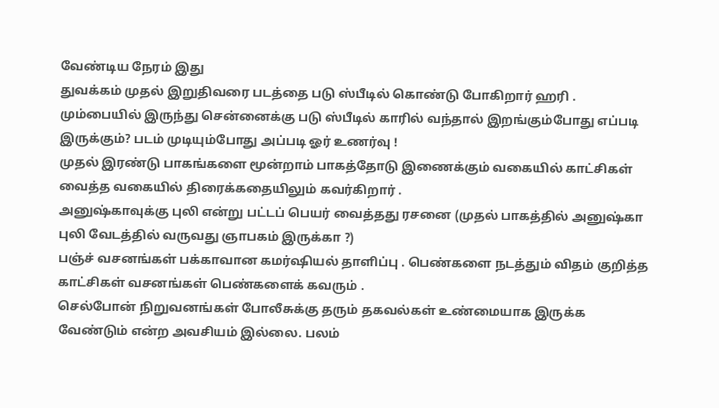வேண்டிய நேரம் இது
துவக்கம் முதல் இறுதிவரை படத்தை படு ஸ்பீடில் கொண்டு போகிறார் ஹரி . மும்பையில் இருந்து சென்னைக்கு படு ஸ்பீடில் காரில் வந்தால் இறங்கும்போது எப்படி இருக்கும்? படம் முடியும்போது அப்படி ஓர் உணர்வு !
முதல் இரண்டு பாகங்களை மூன்றாம் பாகத்தோடு இணைக்கும் வகையில் காட்சிகள் வைத்த வகையில் திரைக்கதையிலும் கவர்கிறார் .
அனுஷ்காவுக்கு புலி என்று பட்டப் பெயர் வைத்தது ரசனை (முதல் பாகத்தில் அனுஷ்கா புலி வேடத்தில் வருவது ஞாபகம் இருக்கா ?)
பஞ்ச் வசனங்கள் பக்காவான கமர்ஷியல் தாளிப்பு . பெண்களை நடத்தும் விதம் குறித்த காட்சிகள் வசனங்கள் பெண்களைக் கவரும் .
செல்போன் நிறுவனங்கள் போலீசுக்கு தரும் தகவல்கள் உண்மையாக இருக்க வேண்டும் என்ற அவசியம் இல்லை. பலம்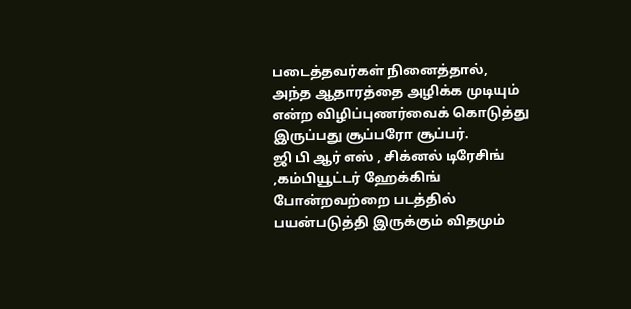படைத்தவர்கள் நினைத்தால்,
அந்த ஆதாரத்தை அழிக்க முடியும் என்ற விழிப்புணர்வைக் கொடுத்து இருப்பது சூப்பரோ சூப்பர்.
ஜி பி ஆர் எஸ் , சிக்னல் டிரேசிங் ,கம்பியூட்டர் ஹேக்கிங் போன்றவற்றை படத்தில் பயன்படுத்தி இருக்கும் விதமும்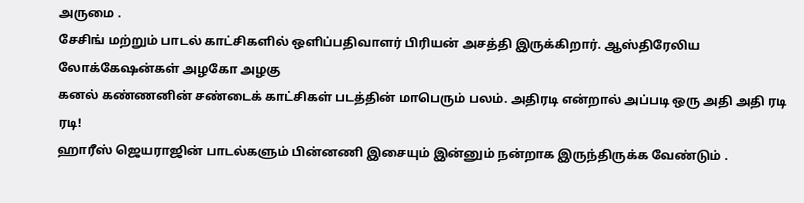அருமை .
சேசிங் மற்றும் பாடல் காட்சிகளில் ஒளிப்பதிவாளர் பிரியன் அசத்தி இருக்கிறார். ஆஸ்திரேலிய லோக்கேஷன்கள் அழகோ அழகு
கனல் கண்ணனின் சண்டைக் காட்சிகள் படத்தின் மாபெரும் பலம். அதிரடி என்றால் அப்படி ஒரு அதி அதி ரடி ரடி!
ஹாரீஸ் ஜெயராஜின் பாடல்களும் பின்னணி இசையும் இன்னும் நன்றாக இருந்திருக்க வேண்டும் .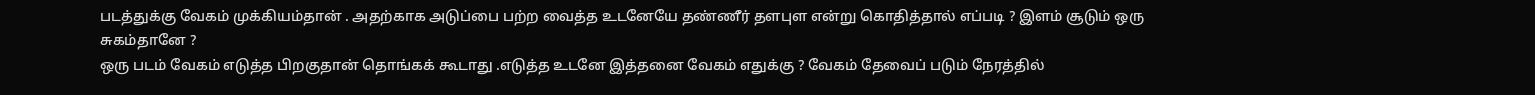படத்துக்கு வேகம் முக்கியம்தான் . அதற்காக அடுப்பை பற்ற வைத்த உடனேயே தண்ணீர் தளபுள என்று கொதித்தால் எப்படி ? இளம் சூடும் ஒரு சுகம்தானே ?
ஒரு படம் வேகம் எடுத்த பிறகுதான் தொங்கக் கூடாது .எடுத்த உடனே இத்தனை வேகம் எதுக்கு ? வேகம் தேவைப் படும் நேரத்தில்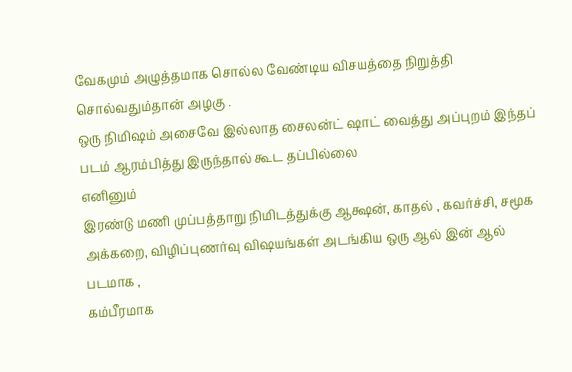வேகமும் அழுத்தமாக சொல்ல வேண்டிய விசயத்தை நிறுத்தி சொல்வதும்தான் அழகு .
ஒரு நிமிஷம் அசைவே இல்லாத சைலன்ட் ஷாட் வைத்து அப்புறம் இந்தப் படம் ஆரம்பித்து இருந்தால் கூட தப்பில்லை
எனினும்
இரண்டு மணி முப்பத்தாறு நிமிடத்துக்கு ஆக்ஷன், காதல் , கவர்ச்சி, சமூக அக்கறை, விழிப்புணர்வு விஷயங்கள் அடங்கிய ஒரு ஆல் இன் ஆல் படமாக ,
கம்பீரமாக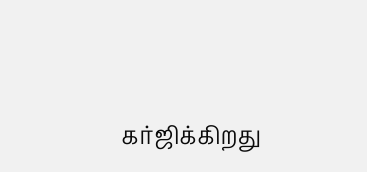கர்ஜிக்கிறது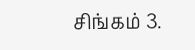சிங்கம் 3.